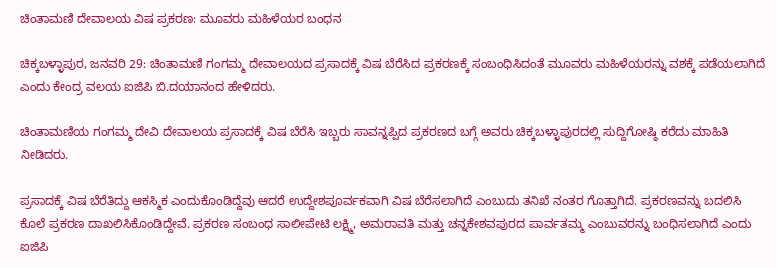ಚಿಂತಾಮಣಿ ದೇವಾಲಯ ವಿಷ ಪ್ರಕರಣ: ಮೂವರು ಮಹಿಳೆಯರ ಬಂಧನ

ಚಿಕ್ಕಬಳ್ಳಾಪುರ, ಜನವರಿ 29: ಚಿಂತಾಮಣಿ ಗಂಗಮ್ಮ ದೇವಾಲಯದ ಪ್ರಸಾದಕ್ಕೆ ವಿಷ ಬೆರೆಸಿದ ಪ್ರಕರಣಕ್ಕೆ ಸಂಬಂಧಿಸಿದಂತೆ ಮೂವರು ಮಹಿಳೆಯರನ್ನು ವಶಕ್ಕೆ ಪಡೆಯಲಾಗಿದೆ ಎಂದು ಕೇಂದ್ರ ವಲಯ ಐಜಿಪಿ ಬಿ.ದಯಾನಂದ ಹೇಳಿದರು.

ಚಿಂತಾಮಣಿಯ ಗಂಗಮ್ಮ ದೇವಿ ದೇವಾಲಯ ಪ್ರಸಾದಕ್ಕೆ ವಿಷ ಬೆರೆಸಿ ಇಬ್ಬರು ಸಾವನ್ನಪ್ಪಿದ ಪ್ರಕರಣದ ಬಗ್ಗೆ ಅವರು ಚಿಕ್ಕಬಳ್ಳಾಪುರದಲ್ಲಿ ಸುದ್ದಿಗೋಷ್ಠಿ ಕರೆದು ಮಾಹಿತಿ ನೀಡಿದರು.

ಪ್ರಸಾದಕ್ಕೆ ವಿಷ ಬೆರೆತಿದ್ದು ಆಕಸ್ಮಿಕ ಎಂದುಕೊಂಡಿದ್ದೆವು ಆದರೆ ಉದ್ದೇಶಪೂರ್ವಕವಾಗಿ ವಿಷ ಬೆರೆಸಲಾಗಿದೆ ಎಂಬುದು ತನಿಖೆ ನಂತರ ಗೊತ್ತಾಗಿದೆ. ಪ್ರಕರಣವನ್ನು ಬದಲಿಸಿ ಕೊಲೆ ಪ್ರಕರಣ ದಾಖಲಿಸಿಕೊಂಡಿದ್ದೇವೆ. ಪ್ರಕರಣ ಸಂಬಂಧ ಸಾಲೀಪೇಟಿ ಲಕ್ಷ್ಮಿ, ಅಮರಾವತಿ ಮತ್ತು ಚನ್ನಕೇಶವಪುರದ ಪಾರ್ವತಮ್ಮ ಎಂಬುವರನ್ನು ಬಂಧಿಸಲಾಗಿದೆ ಎಂದು ಐಜಿಪಿ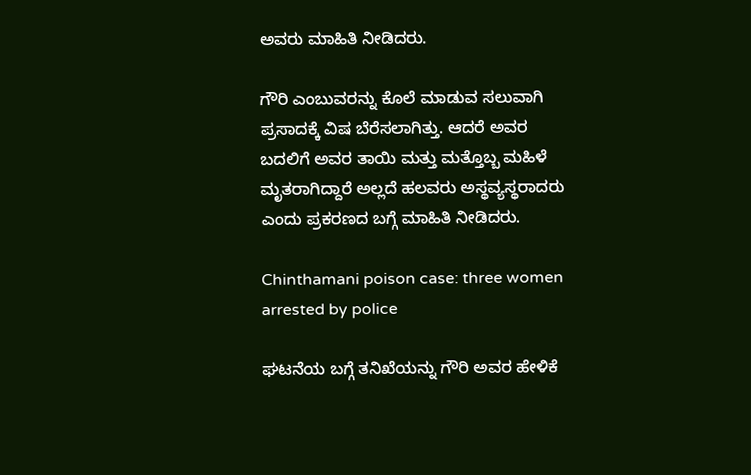ಅವರು ಮಾಹಿತಿ ನೀಡಿದರು.

ಗೌರಿ ಎಂಬುವರನ್ನು ಕೊಲೆ ಮಾಡುವ ಸಲುವಾಗಿ ಪ್ರಸಾದಕ್ಕೆ ವಿಷ ಬೆರೆಸಲಾಗಿತ್ತು. ಆದರೆ ಅವರ ಬದಲಿಗೆ ಅವರ ತಾಯಿ ಮತ್ತು ಮತ್ತೊಬ್ಬ ಮಹಿಳೆ ಮೃತರಾಗಿದ್ದಾರೆ ಅಲ್ಲದೆ ಹಲವರು ಅಸ್ಥವ್ಯಸ್ಥರಾದರು ಎಂದು ಪ್ರಕರಣದ ಬಗ್ಗೆ ಮಾಹಿತಿ ನೀಡಿದರು.

Chinthamani poison case: three women arrested by police

ಘಟನೆಯ ಬಗ್ಗೆ ತನಿಖೆಯನ್ನು ಗೌರಿ ಅವರ ಹೇಳಿಕೆ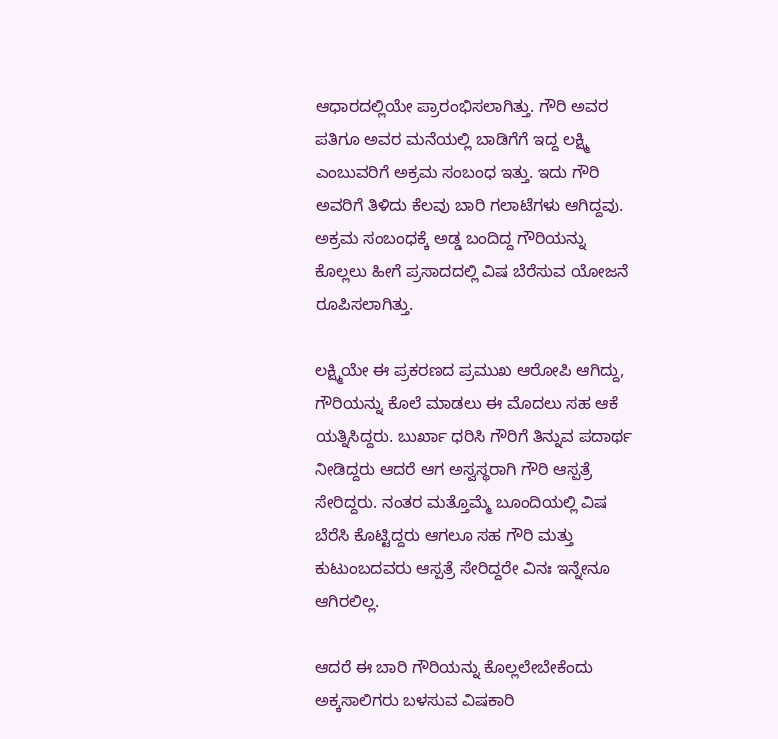ಆಧಾರದಲ್ಲಿಯೇ ಪ್ರಾರಂಭಿಸಲಾಗಿತ್ತು. ಗೌರಿ ಅವರ ಪತಿಗೂ ಅವರ ಮನೆಯಲ್ಲಿ ಬಾಡಿಗೆಗೆ ಇದ್ದ ಲಕ್ಷ್ಮಿ ಎಂಬುವರಿಗೆ ಅಕ್ರಮ ಸಂಬಂಧ ಇತ್ತು. ಇದು ಗೌರಿ ಅವರಿಗೆ ತಿಳಿದು ಕೆಲವು ಬಾರಿ ಗಲಾಟೆಗಳು ಆಗಿದ್ದವು. ಅಕ್ರಮ ಸಂಬಂಧಕ್ಕೆ ಅಡ್ಡ ಬಂದಿದ್ದ ಗೌರಿಯನ್ನು ಕೊಲ್ಲಲು ಹೀಗೆ ಪ್ರಸಾದದಲ್ಲಿ ವಿಷ ಬೆರೆಸುವ ಯೋಜನೆ ರೂಪಿಸಲಾಗಿತ್ತು.

ಲಕ್ಷ್ಮಿಯೇ ಈ ಪ್ರಕರಣದ ಪ್ರಮುಖ ಆರೋಪಿ ಆಗಿದ್ದು, ಗೌರಿಯನ್ನು ಕೊಲೆ ಮಾಡಲು ಈ ಮೊದಲು ಸಹ ಆಕೆ ಯತ್ನಿಸಿದ್ದರು. ಬುರ್ಖಾ ಧರಿಸಿ ಗೌರಿಗೆ ತಿನ್ನುವ ಪದಾರ್ಥ ನೀಡಿದ್ದರು ಆದರೆ ಆಗ ಅಸ್ವಸ್ಥರಾಗಿ ಗೌರಿ ಆಸ್ಪತ್ರೆ ಸೇರಿದ್ದರು. ನಂತರ ಮತ್ತೊಮ್ಮೆ ಬೂಂದಿಯಲ್ಲಿ ವಿಷ ಬೆರೆಸಿ ಕೊಟ್ಟಿದ್ದರು ಆಗಲೂ ಸಹ ಗೌರಿ ಮತ್ತು ಕುಟುಂಬದವರು ಆಸ್ಪತ್ರೆ ಸೇರಿದ್ದರೇ ವಿನಃ ಇನ್ನೇನೂ ಆಗಿರಲಿಲ್ಲ.

ಆದರೆ ಈ ಬಾರಿ ಗೌರಿಯನ್ನು ಕೊಲ್ಲಲೇಬೇಕೆಂದು ಅಕ್ಕಸಾಲಿಗರು ಬಳಸುವ ವಿಷಕಾರಿ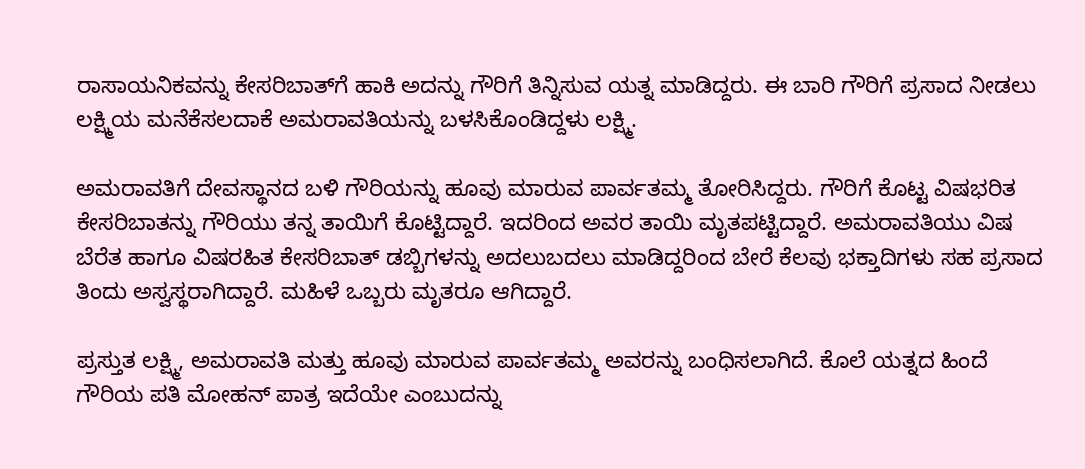ರಾಸಾಯನಿಕವನ್ನು ಕೇಸರಿಬಾತ್‌ಗೆ ಹಾಕಿ ಅದನ್ನು ಗೌರಿಗೆ ತಿನ್ನಿಸುವ ಯತ್ನ ಮಾಡಿದ್ದರು. ಈ ಬಾರಿ ಗೌರಿಗೆ ಪ್ರಸಾದ ನೀಡಲು ಲಕ್ಷ್ಮಿಯ ಮನೆಕೆಸಲದಾಕೆ ಅಮರಾವತಿಯನ್ನು ಬಳಸಿಕೊಂಡಿದ್ದಳು ಲಕ್ಷ್ಮಿ.

ಅಮರಾವತಿಗೆ ದೇವಸ್ಥಾನದ ಬಳಿ ಗೌರಿಯನ್ನು ಹೂವು ಮಾರುವ ಪಾರ್ವತಮ್ಮ ತೋರಿಸಿದ್ದರು. ಗೌರಿಗೆ ಕೊಟ್ಟ ವಿಷಭರಿತ ಕೇಸರಿಬಾತನ್ನು ಗೌರಿಯು ತನ್ನ ತಾಯಿಗೆ ಕೊಟ್ಟಿದ್ದಾರೆ. ಇದರಿಂದ ಅವರ ತಾಯಿ ಮೃತಪಟ್ಟಿದ್ದಾರೆ. ಅಮರಾವತಿಯು ವಿಷ ಬೆರೆತ ಹಾಗೂ ವಿಷರಹಿತ ಕೇಸರಿಬಾತ್ ಡಬ್ಬಿಗಳನ್ನು ಅದಲುಬದಲು ಮಾಡಿದ್ದರಿಂದ ಬೇರೆ ಕೆಲವು ಭಕ್ತಾದಿಗಳು ಸಹ ಪ್ರಸಾದ ತಿಂದು ಅಸ್ವಸ್ಥರಾಗಿದ್ದಾರೆ. ಮಹಿಳೆ ಒಬ್ಬರು ಮೃತರೂ ಆಗಿದ್ದಾರೆ.

ಪ್ರಸ್ತುತ ಲಕ್ಷ್ಮಿ, ಅಮರಾವತಿ ಮತ್ತು ಹೂವು ಮಾರುವ ಪಾರ್ವತಮ್ಮ ಅವರನ್ನು ಬಂಧಿಸಲಾಗಿದೆ. ಕೊಲೆ ಯತ್ನದ ಹಿಂದೆ ಗೌರಿಯ ಪತಿ ಮೋಹನ್ ಪಾತ್ರ ಇದೆಯೇ ಎಂಬುದನ್ನು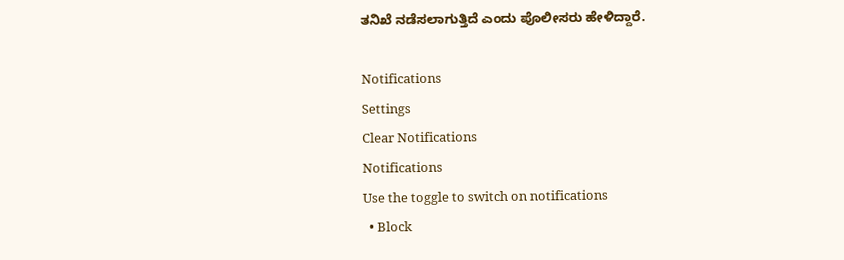ತನಿಖೆ ನಡೆಸಲಾಗುತ್ತಿದೆ ಎಂದು ಪೊಲೀಸರು ಹೇಳಿದ್ದಾರೆ.

Notifications
Settings
Clear Notifications
Notifications
Use the toggle to switch on notifications
  • Block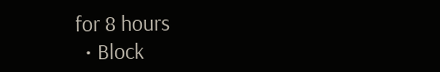for 8 hours
  • Block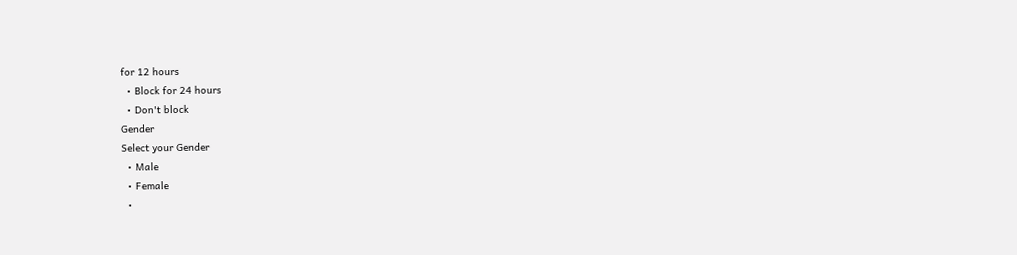for 12 hours
  • Block for 24 hours
  • Don't block
Gender
Select your Gender
  • Male
  • Female
  •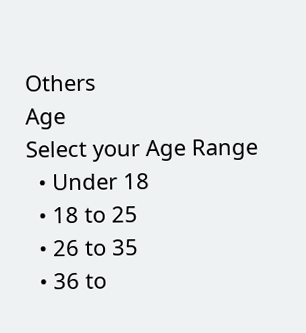Others
Age
Select your Age Range
  • Under 18
  • 18 to 25
  • 26 to 35
  • 36 to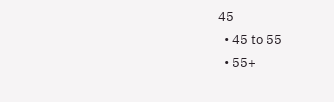45
  • 45 to 55
  • 55+